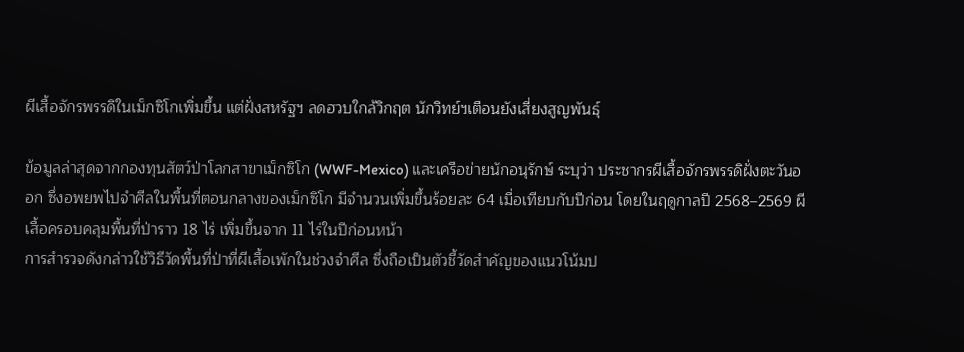ผีเสื้อจักรพรรดิในเม็กซิโกเพิ่มขึ้น แต่ฝั่งสหรัฐฯ ลดฮวบใกล้วิกฤต นักวิทย์ฯเตือนยังเสี่ยงสูญพันธุ์

ข้อมูลล่าสุดจากกองทุนสัตว์ป่าโลกสาขาเม็กซิโก (WWF-Mexico) และเครือข่ายนักอนุรักษ์ ระบุว่า ประชากรผีเสื้อจักรพรรดิฝั่งตะวันออก ซึ่งอพยพไปจำศีลในพื้นที่ตอนกลางของเม็กซิโก มีจำนวนเพิ่มขึ้นร้อยละ 64 เมื่อเทียบกับปีก่อน โดยในฤดูกาลปี 2568–2569 ผีเสื้อครอบคลุมพื้นที่ป่าราว 18 ไร่ เพิ่มขึ้นจาก 11 ไร่ในปีก่อนหน้า
การสำรวจดังกล่าวใช้วิธีวัดพื้นที่ป่าที่ผีเสื้อเพักในช่วงจำศีล ซึ่งถือเป็นตัวชี้วัดสำคัญของแนวโน้มป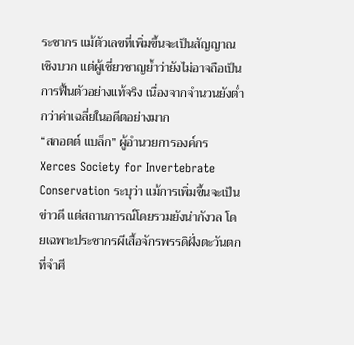ระชากร แม้ตัวเลขที่เพิ่มขึ้นจะเป็นสัญญาณเชิงบวก แต่ผู้เชี่ยวชาญย้ำว่ายังไม่อาจถือเป็นการฟื้นตัวอย่างแท้จริง เนื่องจากจำนวนยังต่ำกว่าค่าเฉลี่ยในอดีตอย่างมาก
“สกอตต์ แบล็ก” ผู้อำนวยการองค์กร Xerces Society for Invertebrate Conservation ระบุว่า แม้การเพิ่มขึ้นจะเป็นข่าวดี แต่สถานการณ์โดยรวมยังน่ากังวล โดยเฉพาะประชากรผีเสื้อจักรพรรดิฝั่งตะวันตกที่จำศี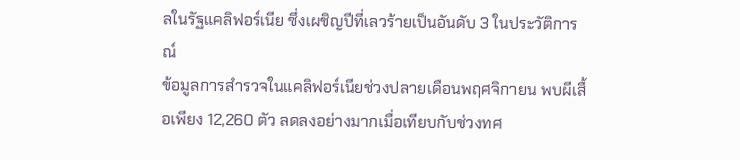ลในรัฐแคลิฟอร์เนีย ซึ่งเผชิญปีที่เลวร้ายเป็นอันดับ 3 ในประวัติการณ์
ข้อมูลการสำรวจในแคลิฟอร์เนียช่วงปลายเดือนพฤศจิกายน พบผีเสื้อเพียง 12,260 ตัว ลดลงอย่างมากเมื่อเทียบกับช่วงทศ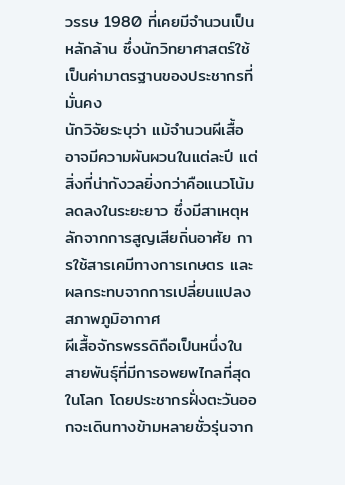วรรษ 1980 ที่เคยมีจำนวนเป็นหลักล้าน ซึ่งนักวิทยาศาสตร์ใช้เป็นค่ามาตรฐานของประชากรที่มั่นคง
นักวิจัยระบุว่า แม้จำนวนผีเสื้ออาจมีความผันผวนในแต่ละปี แต่สิ่งที่น่ากังวลยิ่งกว่าคือแนวโน้มลดลงในระยะยาว ซึ่งมีสาเหตุหลักจากการสูญเสียถิ่นอาศัย การใช้สารเคมีทางการเกษตร และผลกระทบจากการเปลี่ยนแปลงสภาพภูมิอากาศ
ผีเสื้อจักรพรรดิถือเป็นหนึ่งในสายพันธุ์ที่มีการอพยพไกลที่สุดในโลก โดยประชากรฝั่งตะวันออกจะเดินทางข้ามหลายชั่วรุ่นจาก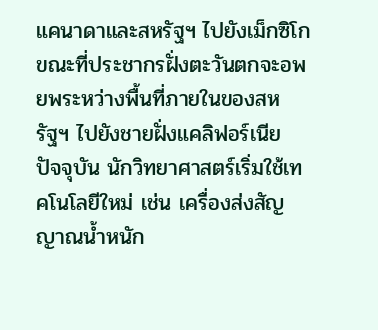แคนาดาและสหรัฐฯ ไปยังเม็กซิโก ขณะที่ประชากรฝั่งตะวันตกจะอพยพระหว่างพื้นที่ภายในของสหรัฐฯ ไปยังชายฝั่งแคลิฟอร์เนีย
ปัจจุบัน นักวิทยาศาสตร์เริ่มใช้เทคโนโลยีใหม่ เช่น เครื่องส่งสัญญาณน้ำหนัก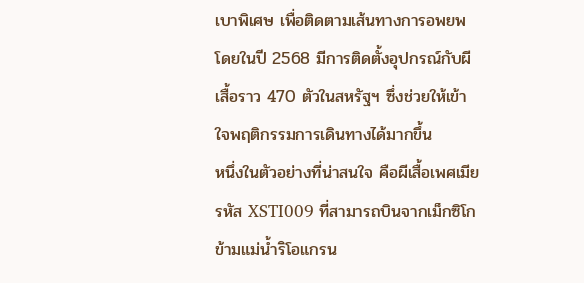เบาพิเศษ เพื่อติดตามเส้นทางการอพยพ โดยในปี 2568 มีการติดตั้งอุปกรณ์กับผีเสื้อราว 470 ตัวในสหรัฐฯ ซึ่งช่วยให้เข้าใจพฤติกรรมการเดินทางได้มากขึ้น
หนึ่งในตัวอย่างที่น่าสนใจ คือผีเสื้อเพศเมียรหัส XSTI009 ที่สามารถบินจากเม็กซิโกข้ามแม่น้ำริโอแกรน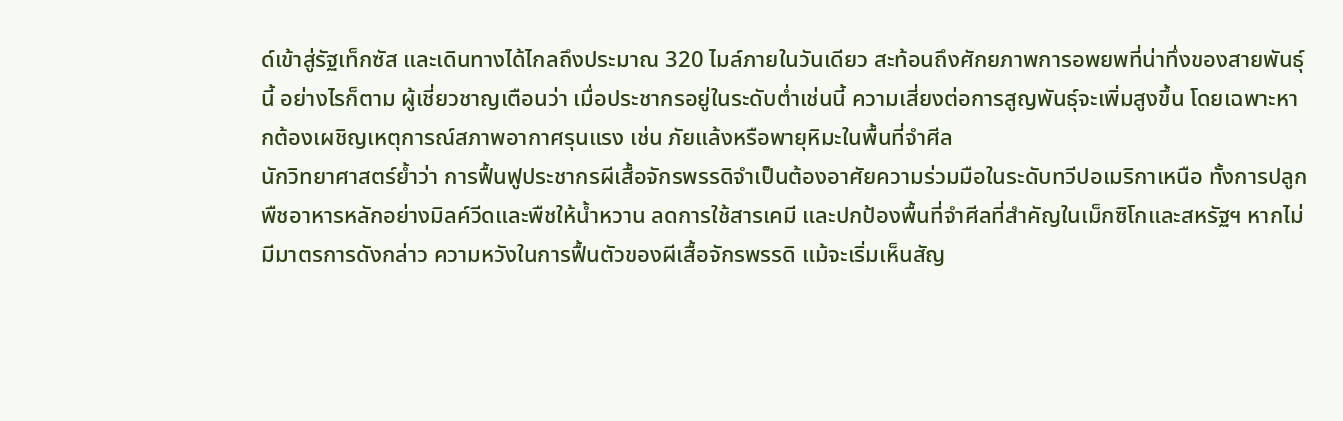ด์เข้าสู่รัฐเท็กซัส และเดินทางได้ไกลถึงประมาณ 320 ไมล์ภายในวันเดียว สะท้อนถึงศักยภาพการอพยพที่น่าทึ่งของสายพันธุ์นี้ อย่างไรก็ตาม ผู้เชี่ยวชาญเตือนว่า เมื่อประชากรอยู่ในระดับต่ำเช่นนี้ ความเสี่ยงต่อการสูญพันธุ์จะเพิ่มสูงขึ้น โดยเฉพาะหากต้องเผชิญเหตุการณ์สภาพอากาศรุนแรง เช่น ภัยแล้งหรือพายุหิมะในพื้นที่จำศีล
นักวิทยาศาสตร์ย้ำว่า การฟื้นฟูประชากรผีเสื้อจักรพรรดิจำเป็นต้องอาศัยความร่วมมือในระดับทวีปอเมริกาเหนือ ทั้งการปลูกพืชอาหารหลักอย่างมิลค์วีดและพืชให้น้ำหวาน ลดการใช้สารเคมี และปกป้องพื้นที่จำศีลที่สำคัญในเม็กซิโกและสหรัฐฯ หากไม่มีมาตรการดังกล่าว ความหวังในการฟื้นตัวของผีเสื้อจักรพรรดิ แม้จะเริ่มเห็นสัญ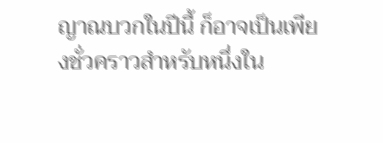ญาณบวกในปีนี้ ก็อาจเป็นเพียงชั่วคราวสำหรับหนึ่งใน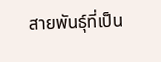สายพันธุ์ที่เป็น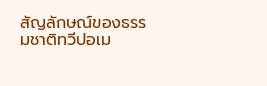สัญลักษณ์ของธรรมชาติทวีปอเม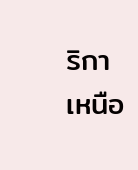ริกาเหนือ